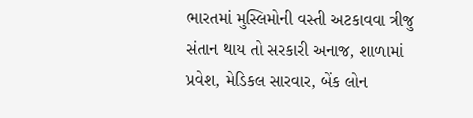ભારતમાં મુસ્લિમોની વસ્તી અટકાવવા ત્રીજુ સંતાન થાય તો સરકારી અનાજ, શાળામાં પ્રવેશ, મેડિકલ સારવાર, બેંક લોન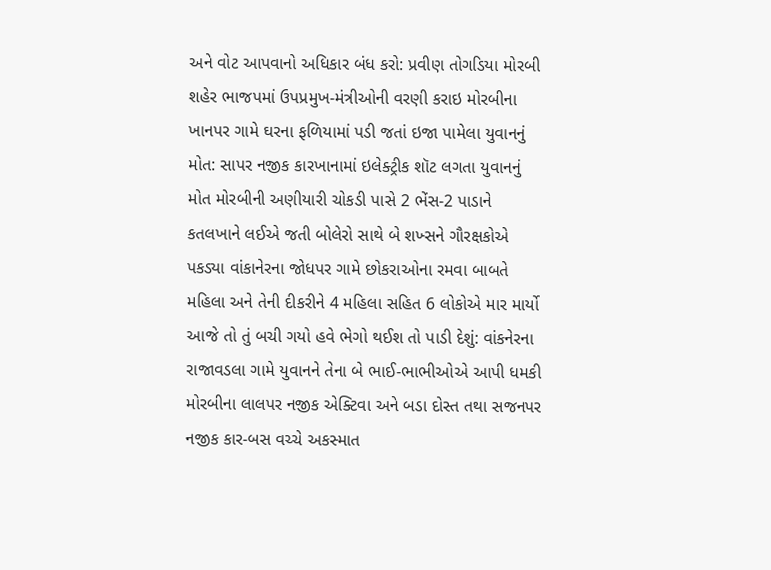અને વોટ આપવાનો અધિકાર બંધ કરો: પ્રવીણ તોગડિયા મોરબી શહેર ભાજપમાં ઉપપ્રમુખ-મંત્રીઓની વરણી કરાઇ મોરબીના ખાનપર ગામે ઘરના ફળિયામાં પડી જતાં ઇજા પામેલા યુવાનનું મોત: સાપર નજીક કારખાનામાં ઇલેક્ટ્રીક શૉટ લગતા યુવાનનું મોત મોરબીની અણીયારી ચોકડી પાસે 2 ભેંસ-2 પાડાને કતલખાને લઈએ જતી બોલેરો સાથે બે શખ્સને ગૌરક્ષકોએ પકડ્યા વાંકાનેરના જોધપર ગામે છોકરાઓના રમવા બાબતે મહિલા અને તેની દીકરીને 4 મહિલા સહિત 6 લોકોએ માર માર્યો આજે તો તું બચી ગયો હવે ભેગો થઈશ તો પાડી દેશું: વાંકનેરના રાજાવડલા ગામે યુવાનને તેના બે ભાઈ-ભાભીઓએ આપી ધમકી મોરબીના લાલપર નજીક એક્ટિવા અને બડા દોસ્ત તથા સજનપર નજીક કાર-બસ વચ્ચે અકસ્માત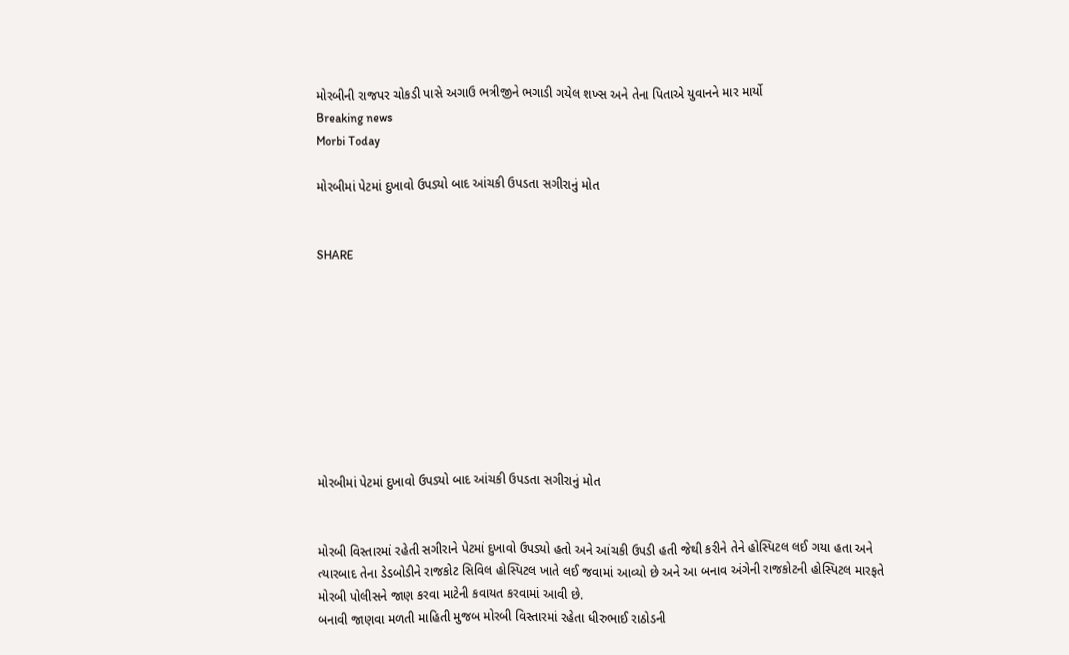મોરબીની રાજપર ચોકડી પાસે અગાઉ ભત્રીજીને ભગાડી ગયેલ શખ્સ અને તેના પિતાએ યુવાનને માર માર્યો
Breaking news
Morbi Today

મોરબીમાં પેટમાં દુખાવો ઉપડ્યો બાદ આંચકી ઉપડતા સગીરાનું મોત


SHARE









મોરબીમાં પેટમાં દુખાવો ઉપડ્યો બાદ આંચકી ઉપડતા સગીરાનું મોત


મોરબી વિસ્તારમાં રહેતી સગીરાને પેટમાં દુખાવો ઉપડ્યો હતો અને આંચકી ઉપડી હતી જેથી કરીને તેને હોસ્પિટલ લઈ ગયા હતા અને ત્યારબાદ તેના ડેડબોડીને રાજકોટ સિવિલ હોસ્પિટલ ખાતે લઈ જવામાં આવ્યો છે અને આ બનાવ અંગેની રાજકોટની હોસ્પિટલ મારફતે મોરબી પોલીસને જાણ કરવા માટેની કવાયત કરવામાં આવી છે.
બનાવી જાણવા મળતી માહિતી મુજબ મોરબી વિસ્તારમાં રહેતા ધીરુભાઈ રાઠોડની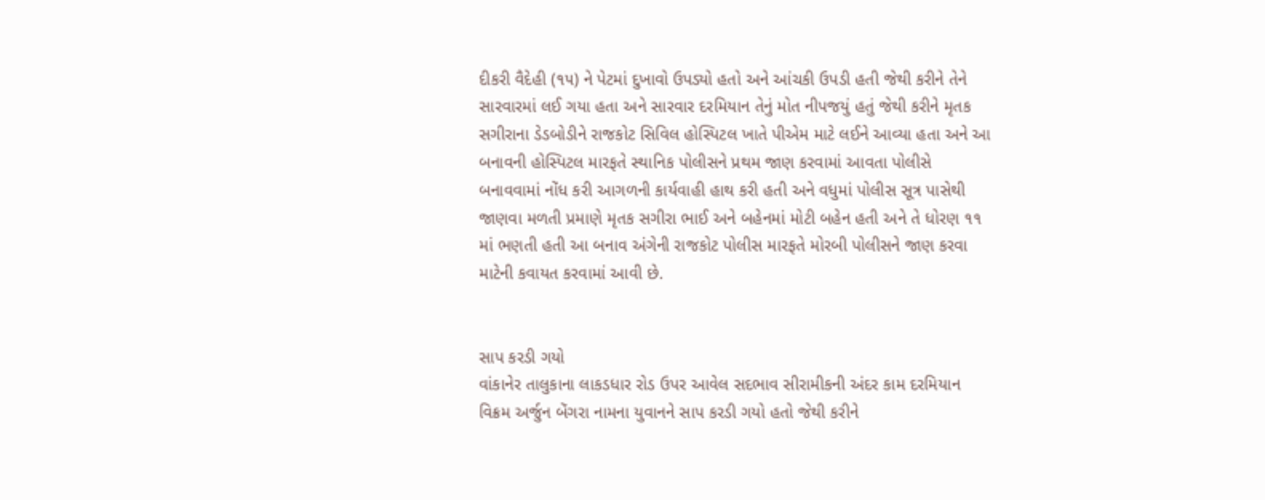દીકરી વૈદેહી (૧૫) ને પેટમાં દુખાવો ઉપડ્યો હતો અને આંચકી ઉપડી હતી જેથી કરીને તેને સારવારમાં લઈ ગયા હતા અને સારવાર દરમિયાન તેનું મોત નીપજયું હતું જેથી કરીને મૃતક સગીરાના ડેડબોડીને રાજકોટ સિવિલ હોસ્પિટલ ખાતે પીએમ માટે લઈને આવ્યા હતા અને આ બનાવની હોસ્પિટલ મારફતે સ્થાનિક પોલીસને પ્રથમ જાણ કરવામાં આવતા પોલીસે બનાવવામાં નોંધ કરી આગળની કાર્યવાહી હાથ કરી હતી અને વધુમાં પોલીસ સૂત્ર પાસેથી જાણવા મળતી પ્રમાણે મૃતક સગીરા ભાઈ અને બહેનમાં મોટી બહેન હતી અને તે ધોરણ ૧૧ માં ભણતી હતી આ બનાવ અંગેની રાજકોટ પોલીસ મારફતે મોરબી પોલીસને જાણ કરવા માટેની કવાયત કરવામાં આવી છે.


સાપ કરડી ગયો
વાંકાનેર તાલુકાના લાકડધાર રોડ ઉપર આવેલ સદભાવ સીરામીકની અંદર કામ દરમિયાન વિક્રમ અર્જુન બેંગરા નામના યુવાનને સાપ કરડી ગયો હતો જેથી કરીને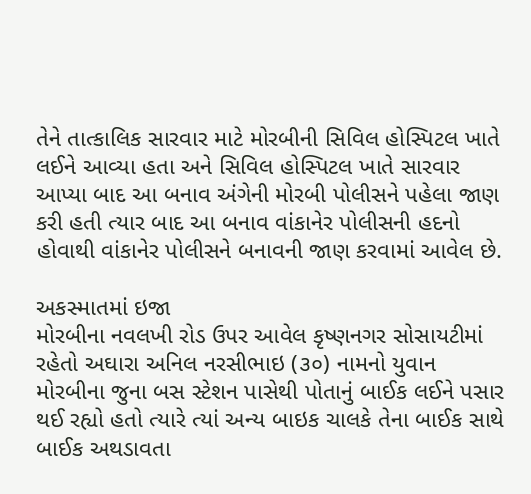તેને તાત્કાલિક સારવાર માટે મોરબીની સિવિલ હોસ્પિટલ ખાતે લઈને આવ્યા હતા અને સિવિલ હોસ્પિટલ ખાતે સારવાર આપ્યા બાદ આ બનાવ અંગેની મોરબી પોલીસને પહેલા જાણ કરી હતી ત્યાર બાદ આ બનાવ વાંકાનેર પોલીસની હદનો હોવાથી વાંકાનેર પોલીસને બનાવની જાણ કરવામાં આવેલ છે.

અકસ્માતમાં ઇજા
મોરબીના નવલખી રોડ ઉપર આવેલ કૃષ્ણનગર સોસાયટીમાં રહેતો અઘારા અનિલ નરસીભાઇ (૩૦) નામનો યુવાન મોરબીના જુના બસ સ્ટેશન પાસેથી પોતાનું બાઈક લઈને પસાર થઈ રહ્યો હતો ત્યારે ત્યાં અન્ય બાઇક ચાલકે તેના બાઈક સાથે બાઈક અથડાવતા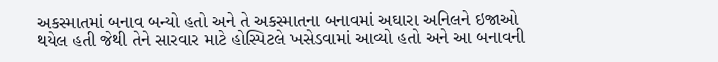અકસ્માતમાં બનાવ બન્યો હતો અને તે અકસ્માતના બનાવમાં અઘારા અનિલને ઇજાઓ થયેલ હતી જેથી તેને સારવાર માટે હોસ્પિટલે ખસેડવામાં આવ્યો હતો અને આ બનાવની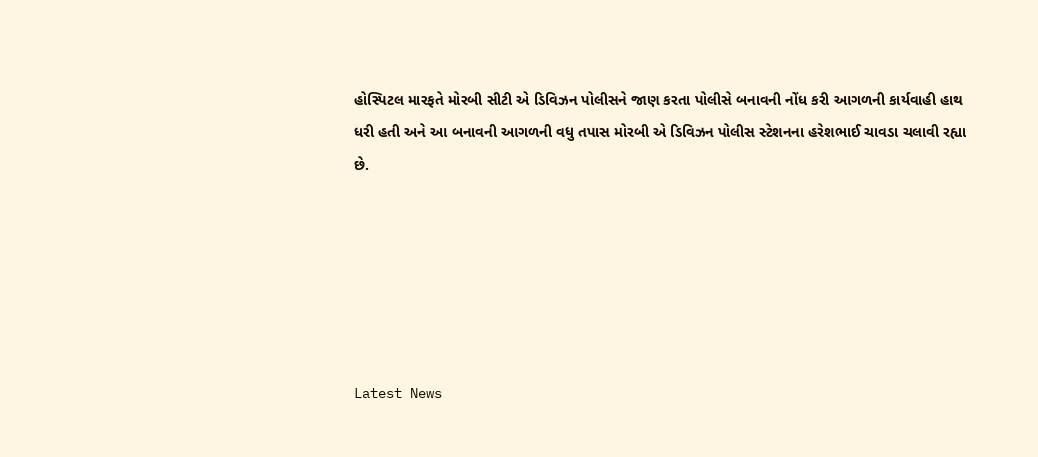હોસ્પિટલ મારફતે મોરબી સીટી એ ડિવિઝન પોલીસને જાણ કરતા પોલીસે બનાવની નોંધ કરી આગળની કાર્યવાહી હાથ ધરી હતી અને આ બનાવની આગળની વધુ તપાસ મોરબી એ ડિવિઝન પોલીસ સ્ટેશનના હરેશભાઈ ચાવડા ચલાવી રહ્યા છે.






Latest News